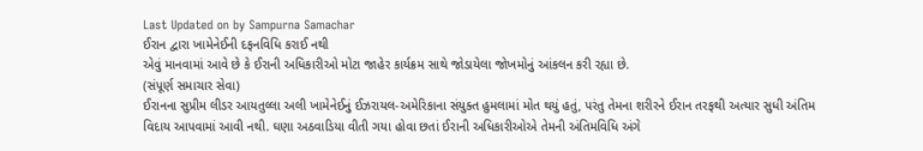Last Updated on by Sampurna Samachar
ઈરાન દ્વારા ખામેનેઈની દફનવિધિ કરાઈ નથી
એવું માનવામાં આવે છે કે ઈરાની અધિકારીઓ મોટા જાહેર કાર્યક્રમ સાથે જોડાયેલા જોખમોનું આંકલન કરી રહ્યા છે.
(સંપૂર્ણ સમાચાર સેવા)
ઈરાનના સુપ્રીમ લીડર આયતુલ્લા અલી ખામેનેઈનું ઈઝરાયલ-અમેરિકાના સંયુક્ત હુમલામાં મોત થયું હતું, પરંતુ તેમના શરીરને ઈરાન તરફથી અત્યાર સુધી અંતિમ વિદાય આપવામાં આવી નથી. ઘણા અઠવાડિયા વીતી ગયા હોવા છતાં ઈરાની અધિકારીઓએ તેમની અંતિમવિધિ અંગે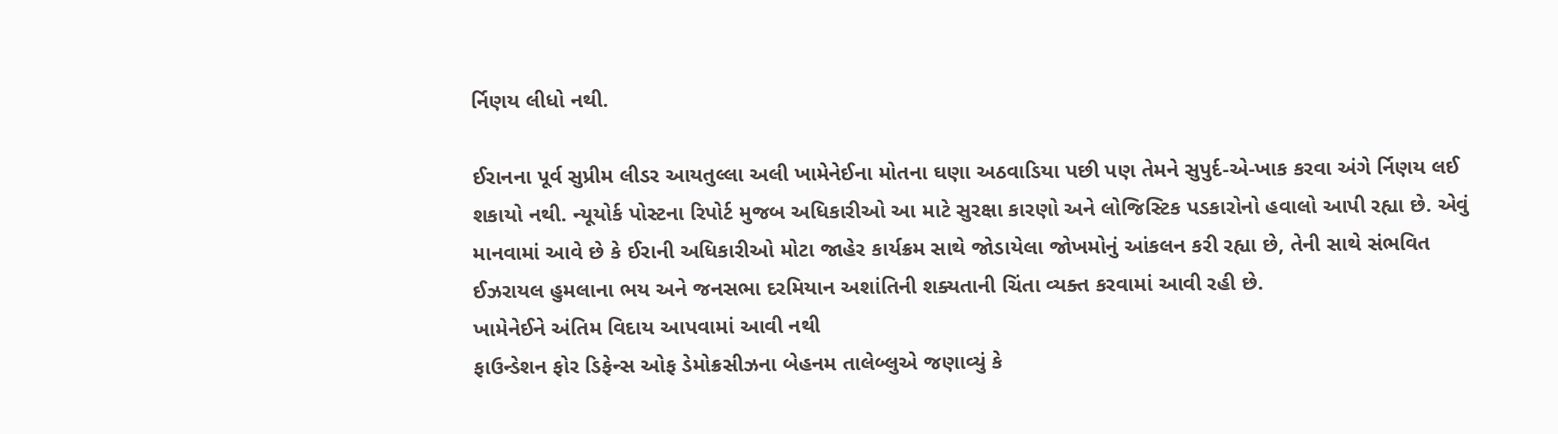ર્નિણય લીધો નથી.

ઈરાનના પૂર્વ સુપ્રીમ લીડર આયતુલ્લા અલી ખામેનેઈના મોતના ઘણા અઠવાડિયા પછી પણ તેમને સુપુર્દ-એ-ખાક કરવા અંગે ર્નિણય લઈ શકાયો નથી. ન્યૂયોર્ક પોસ્ટના રિપોર્ટ મુજબ અધિકારીઓ આ માટે સુરક્ષા કારણો અને લોજિસ્ટિક પડકારોનો હવાલો આપી રહ્યા છે. એવું માનવામાં આવે છે કે ઈરાની અધિકારીઓ મોટા જાહેર કાર્યક્રમ સાથે જોડાયેલા જોખમોનું આંકલન કરી રહ્યા છે, તેની સાથે સંભવિત ઈઝરાયલ હુમલાના ભય અને જનસભા દરમિયાન અશાંતિની શક્યતાની ચિંતા વ્યક્ત કરવામાં આવી રહી છે.
ખામેનેઈને અંતિમ વિદાય આપવામાં આવી નથી
ફાઉન્ડેશન ફોર ડિફેન્સ ઓફ ડેમોક્રસીઝના બેહનમ તાલેબ્લુએ જણાવ્યું કે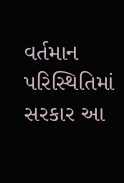વર્તમાન પરિસ્થિતિમાં સરકાર આ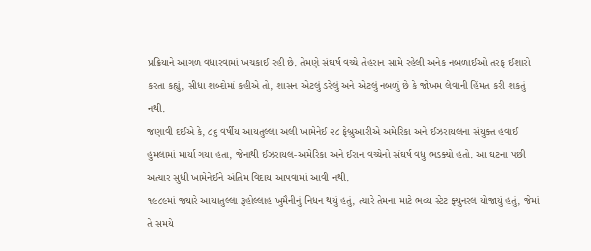પ્રક્રિયાને આગળ વધારવામાં ખચકાઈ રહી છે. તેમણે સંઘર્ષ વચ્ચે તેહરાન સામે રહેલી અનેક નબળાઈઓ તરફ ઈશારો કરતા કહ્યું, સીધા શબ્દોમાં કહીએ તો, શાસન એટલું ડરેલું અને એટલું નબળું છે કે જોખમ લેવાની હિંમત કરી શકતું નથી.
જણાવી દઈએ કે, ૮૬ વર્ષીય આયતુલ્લા અલી ખામેનેઈ ૨૮ ફેબ્રુઆરીએ અમેરિકા અને ઈઝરાયલના સંયુક્ત હવાઈ હુમલામાં માર્યા ગયા હતા, જેનાથી ઈઝરાયલ-અમેરિકા અને ઈરાન વચ્ચેનો સંઘર્ષ વધુ ભડક્યો હતો. આ ઘટના પછી અત્યાર સુધી ખામેનેઈને અંતિમ વિદાય આપવામાં આવી નથી.
૧૯૮૯માં જ્યારે આયાતુલ્લા રૂહોલ્લાહ ખુમૈનીનું નિધન થયું હતું, ત્યારે તેમના માટે ભવ્ય સ્ટેટ ફ્યુનરલ યોજાયું હતું, જેમાં તે સમયે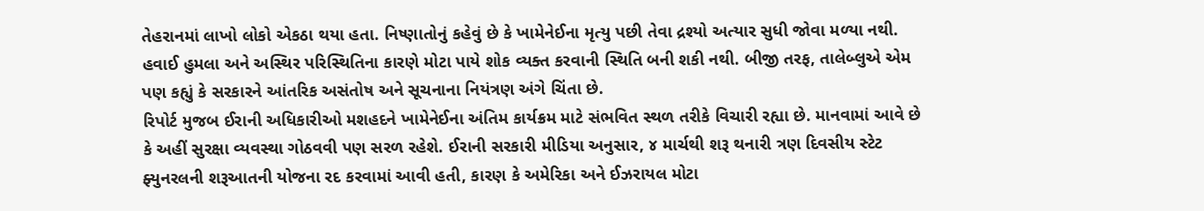તેહરાનમાં લાખો લોકો એકઠા થયા હતા. નિષ્ણાતોનું કહેવું છે કે ખામેનેઈના મૃત્યુ પછી તેવા દ્રશ્યો અત્યાર સુધી જોવા મળ્યા નથી. હવાઈ હુમલા અને અસ્થિર પરિસ્થિતિના કારણે મોટા પાયે શોક વ્યક્ત કરવાની સ્થિતિ બની શકી નથી. બીજી તરફ, તાલેબ્લુએ એમ પણ કહ્યું કે સરકારને આંતરિક અસંતોષ અને સૂચનાના નિયંત્રણ અંગે ચિંતા છે.
રિપોર્ટ મુજબ ઈરાની અધિકારીઓ મશહદને ખામેનેઈના અંતિમ કાર્યક્રમ માટે સંભવિત સ્થળ તરીકે વિચારી રહ્યા છે. માનવામાં આવે છે કે અહીં સુરક્ષા વ્યવસ્થા ગોઠવવી પણ સરળ રહેશે. ઈરાની સરકારી મીડિયા અનુસાર, ૪ માર્ચથી શરૂ થનારી ત્રણ દિવસીય સ્ટેટ ફ્યુનરલની શરૂઆતની યોજના રદ કરવામાં આવી હતી, કારણ કે અમેરિકા અને ઈઝરાયલ મોટા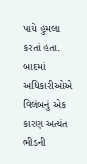પાયે હુમલા કરતાં હતા. બાદમાં અધિકારીઓએ વિલંબનું એક કારણ અત્યંત ભીડની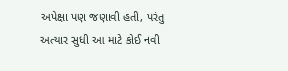અપેક્ષા પણ જણાવી હતી, પરંતુ અત્યાર સુધી આ માટે કોઈ નવી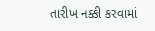તારીખ નક્કી કરવામાં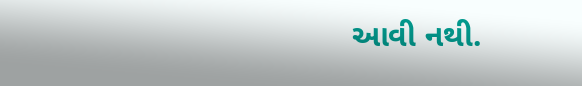આવી નથી.